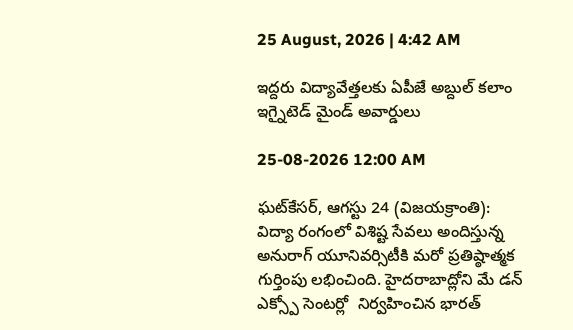25 August, 2026 | 4:42 AM

ఇద్దరు విద్యావేత్తలకు ఏపీజే అబ్దుల్ కలాం ఇగ్నైటెడ్ మైండ్ అవార్డులు

25-08-2026 12:00 AM

ఘట్‌కేసర్, ఆగస్టు 24 (విజయక్రాంతి): విద్యా రంగంలో విశిష్ట సేవలు అందిస్తున్న అనురాగ్ యూనివర్సిటీకి మరో ప్రతిష్ఠాత్మక గుర్తింపు లభించింది. హైదరాబాద్లోని మే డన్ ఎక్స్పో సెంటర్లో  నిర్వహించిన భారత్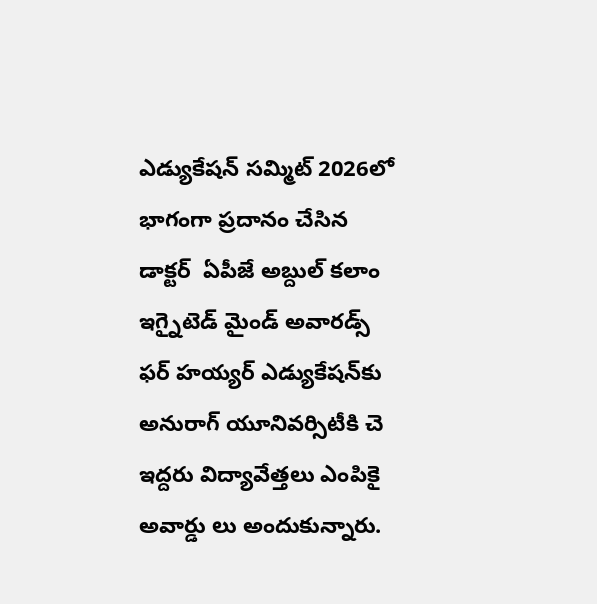ఎడ్యుకేషన్ సమ్మిట్ 2026లో భాగంగా ప్రదానం చేసిన డాక్టర్  ఏపీజే అబ్దుల్ కలాం ఇగ్నైటెడ్ మైండ్ అవారడ్స్ ఫర్ హయ్యర్ ఎడ్యుకేషన్‌కు అనురాగ్ యూనివర్సిటీకి చె ఇద్దరు విద్యావేత్తలు ఎంపికై అవార్డు లు అందుకున్నారు.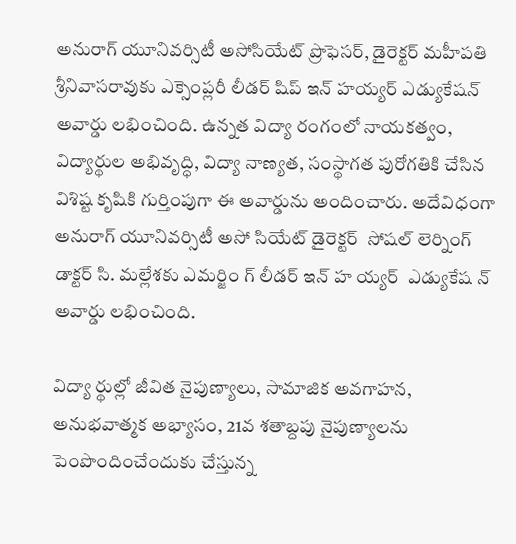అనురాగ్ యూనివర్సిటీ అసోసియేట్ ప్రొఫెసర్, డైరెక్టర్ మహీపతి శ్రీనివాసరావుకు ఎక్సెంప్లరీ లీడర్ షిప్ ఇన్ హయ్యర్ ఎడ్యుకేషన్  అవార్డు లభించింది. ఉన్నత విద్యా రంగంలో నాయకత్వం, విద్యార్థుల అభివృద్ధి, విద్యా నాణ్యత, సంస్థాగత పురోగతికి చేసిన విశిష్ట కృషికి గుర్తింపుగా ఈ అవార్డును అందించారు. అదేవిధంగా అనురాగ్ యూనివర్సిటీ అసో సియేట్ డైరెక్టర్  సోషల్ లెర్నింగ్ డాక్టర్ సి. మల్లేశకు ఎమర్జిం గ్ లీడర్ ఇన్ హ య్యర్  ఎడ్యుకేష న్ అవార్డు లభించింది.

విద్యా ర్థుల్లో జీవిత నైపుణ్యాలు, సామాజిక అవగాహన, అనుభవాత్మక అభ్యాసం, 21వ శతాబ్దపు నైపుణ్యాలను పెంపొందించేందుకు చేస్తున్న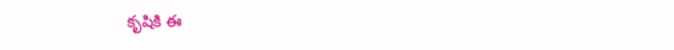కృషికి ఈ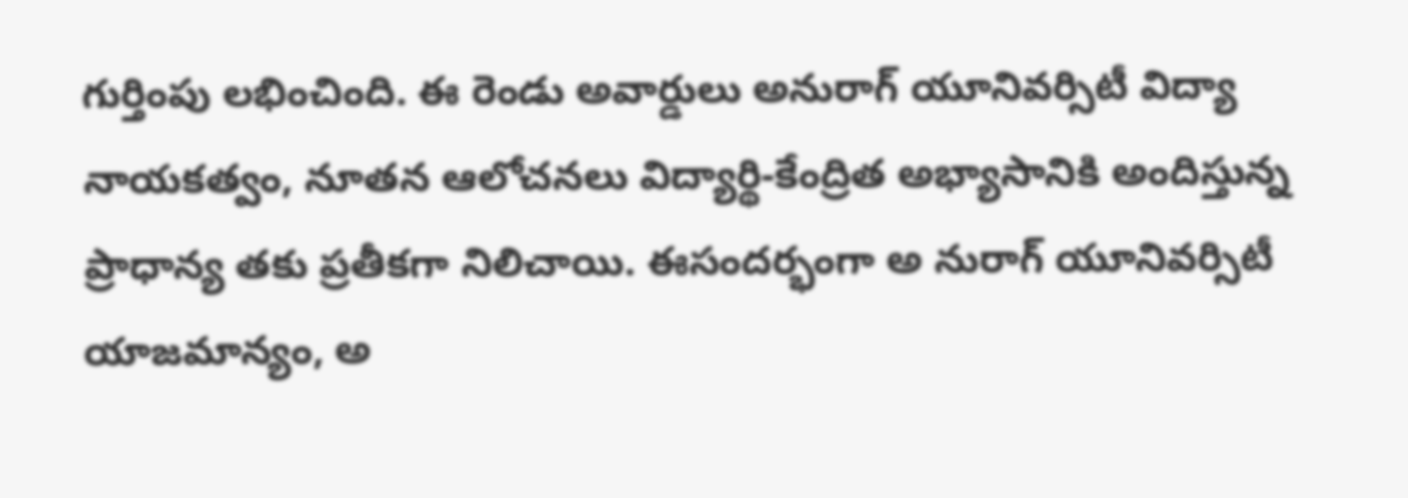గుర్తింపు లభించింది. ఈ రెండు అవార్డులు అనురాగ్ యూనివర్సిటీ విద్యా నాయకత్వం, నూతన ఆలోచనలు విద్యార్థి-కేంద్రిత అభ్యాసానికి అందిస్తున్న ప్రాధాన్య తకు ప్రతీకగా నిలిచాయి. ఈసందర్భంగా అ నురాగ్ యూనివర్సిటీ యాజమాన్యం, అ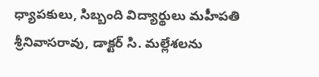ధ్యాపకులు, సిబ్బంది విద్యార్థులు మహీపతి శ్రీనివాసరావు, డాక్టర్ సి. మల్లేశలను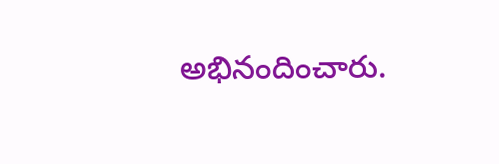అభినందించారు.